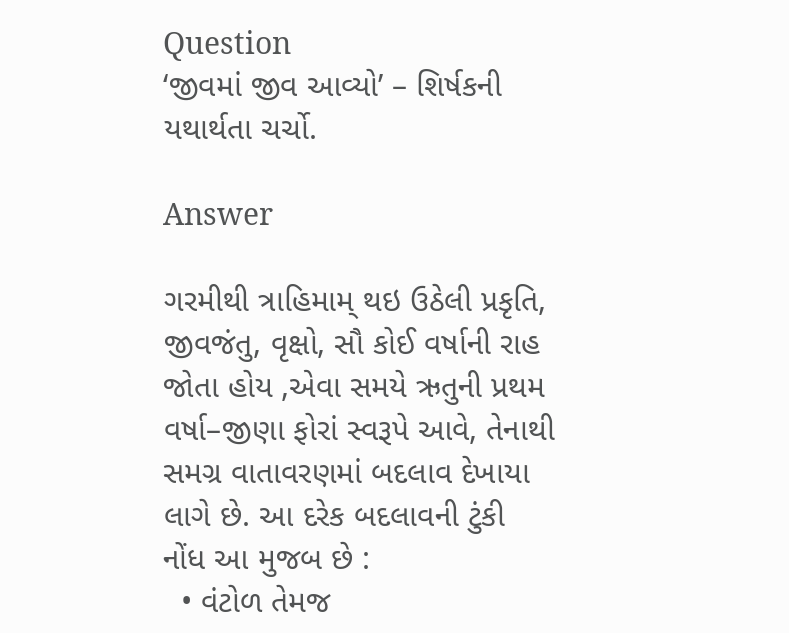Question
‘જીવમાં જીવ આવ્યો’ – શિર્ષકની યથાર્થતા ચર્ચો.

Answer

ગરમીથી ત્રાહિમામ્ થઇ ઉઠેલી પ્રકૃતિ, જીવજંતુ, વૃક્ષો, સૌ કોઈ વર્ષાની રાહ જોતા હોય ,એવા સમયે ઋતુની પ્રથમ વર્ષા–જીણા ફોરાં સ્વરૂપે આવે, તેનાથી સમગ્ર વાતાવરણમાં બદલાવ દેખાયા લાગે છે. આ દરેક બદલાવની ટુંકી નોંધ આ મુજબ છે :
  • વંટોળ તેમજ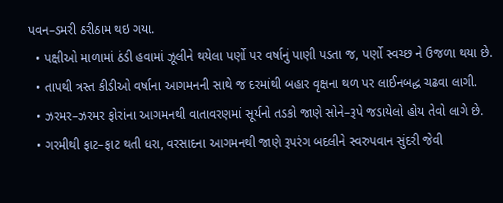પવન–ડમરી ઠરીઠામ થઇ ગયા.
  • પક્ષીઓ માળામાં ઠંડી હવામાં ઝૂલીને થયેલા પર્ણો પર વર્ષાનું પાણી પડતા જ, પર્ણો સ્વચ્છ ને ઉજળા થયા છે.
  • તાપથી ત્રસ્ત કીડીઓ વર્ષાના આગમનની સાથે જ દરમાંથી બહાર વૃક્ષના થળ પર લાઈનબદ્ધ ચઢવા લાગી.
  • ઝરમર–ઝરમર ફોરાંના આગમનથી વાતાવરણમાં સૂર્યનો તડકો જાણે સોને–રૂપે જડાયેલો હોય તેવો લાગે છે.
  • ગરમીથી ફાટ–ફાટ થતી ધરા, વરસાદના આગમનથી જાણે રૂપરંગ બદલીને સ્વરુપવાન સુંદરી જેવી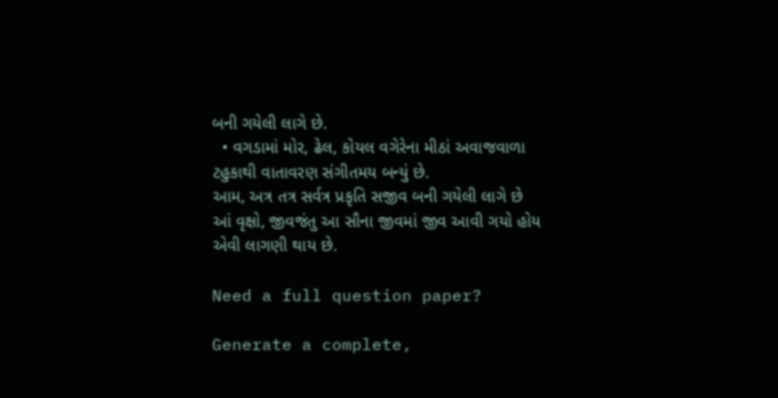બની ગયેલી લાગે છે.
  • વગડામાં મોર, ઢેલ, કોયલ વગેરેના મીઠાં અવાજવાળા ટહુકાથી વાતાવરણ સંગીતમય બન્યું છે.
આમ, અત્ર તત્ર સર્વત્ર પ્રકૃતિ સજીવ બની ગયેલી લાગે છે આં વૃક્ષો, જીવજંતુ આ સૌના જીવમાં જીવ આવી ગયો હોય એવી લાગણી થાય છે.

Need a full question paper?

Generate a complete,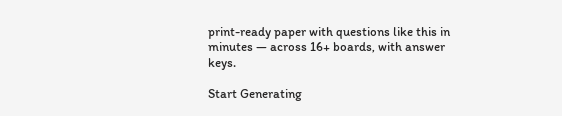print-ready paper with questions like this in minutes — across 16+ boards, with answer keys.

Start Generating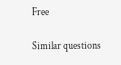Free

Similar questions